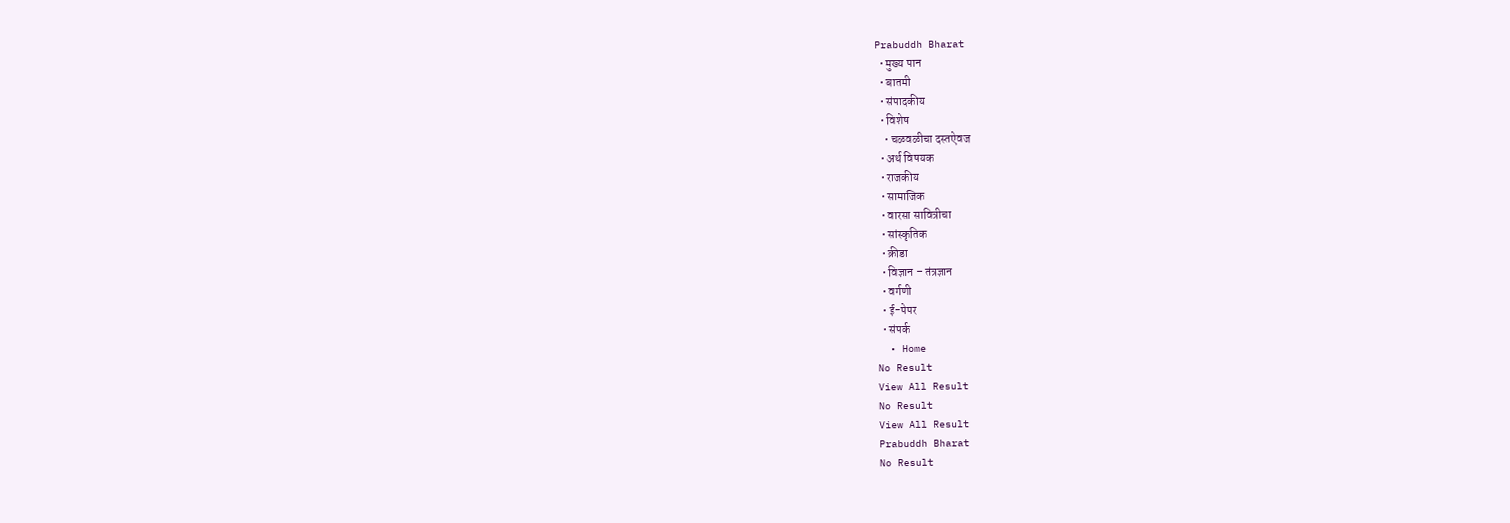Prabuddh Bharat
  • मुख्य पान
  • बातमी
  • संपादकीय
  • विशेष
    • चळवळीचा दस्तऐवज
  • अर्थ विषयक
  • राजकीय
  • सामाजिक
  • वारसा सावित्रीचा
  • सांस्कृतिक
  • क्रीडा
  • विज्ञान – तंत्रज्ञान
  • वर्गणी
  • ई-पेपर
  • संपर्क
  • Home
No Result
View All Result
No Result
View All Result
Prabuddh Bharat
No Result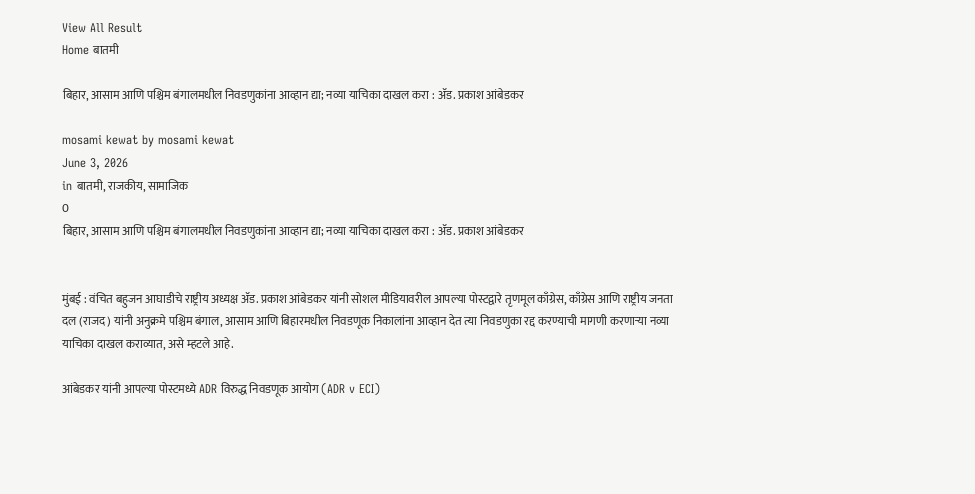View All Result
Home बातमी

बिहार, आसाम आणि पश्चिम बंगालमधील निवडणुकांना आव्हान द्या; नव्या याचिका दाखल करा : ॲड. प्रकाश आंबेडकर

mosami kewat by mosami kewat
June 3, 2026
in बातमी, राजकीय, सामाजिक
0
बिहार, आसाम आणि पश्चिम बंगालमधील निवडणुकांना आव्हान द्या; नव्या याचिका दाखल करा : ॲड. प्रकाश आंबेडकर


मुंबई : वंचित बहुजन आघाडीचे राष्ट्रीय अध्यक्ष ॲड. प्रकाश आंबेडकर यांनी सोशल मीडियावरील आपल्या पोस्टद्वारे तृणमूल काँग्रेस, काँग्रेस आणि राष्ट्रीय जनता दल (राजद) यांनी अनुक्रमे पश्चिम बंगाल, आसाम आणि बिहारमधील निवडणूक निकालांना आव्हान देत त्या निवडणुका रद्द करण्याची मागणी करणाऱ्या नव्या याचिका दाखल कराव्यात, असे म्हटले आहे.

आंबेडकर यांनी आपल्या पोस्टमध्ये ADR विरुद्ध निवडणूक आयोग (ADR v ECI)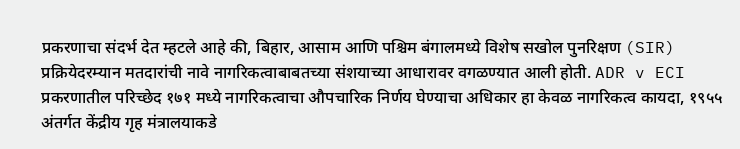प्रकरणाचा संदर्भ देत म्हटले आहे की, बिहार, आसाम आणि पश्चिम बंगालमध्ये विशेष सखोल पुनरिक्षण (SIR) प्रक्रियेदरम्यान मतदारांची नावे नागरिकत्वाबाबतच्या संशयाच्या आधारावर वगळण्यात आली होती. ADR v ECI  प्रकरणातील परिच्छेद १७१ मध्ये नागरिकत्वाचा औपचारिक निर्णय घेण्याचा अधिकार हा केवळ नागरिकत्व कायदा, १९५५ अंतर्गत केंद्रीय गृह मंत्रालयाकडे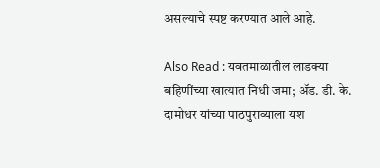असल्याचे स्पष्ट करण्यात आले आहे.

Also Read : यवतमाळातील लाडक्या बहिणींच्या खात्यात निधी जमा; ॲड. डी. के. दामोधर यांच्या पाठपुराव्याला यश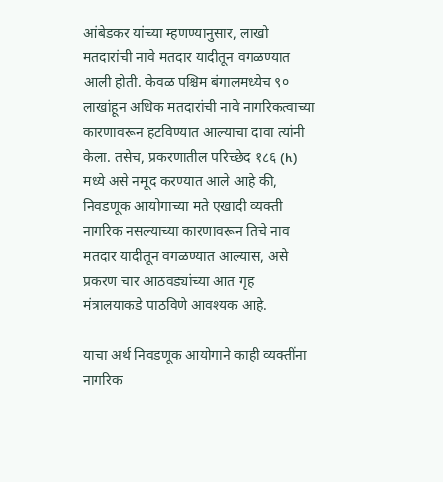आंबेडकर यांच्या म्हणण्यानुसार, लाखो मतदारांची नावे मतदार यादीतून वगळण्यात आली होती. केवळ पश्चिम बंगालमध्येच ९० लाखांहून अधिक मतदारांची नावे नागरिकत्वाच्या कारणावरून हटविण्यात आल्याचा दावा त्यांनी केला. तसेच, प्रकरणातील परिच्छेद १८६ (h) मध्ये असे नमूद करण्यात आले आहे की, निवडणूक आयोगाच्या मते एखादी व्यक्ती नागरिक नसल्याच्या कारणावरून तिचे नाव मतदार यादीतून वगळण्यात आल्यास, असे प्रकरण चार आठवड्यांच्या आत गृह मंत्रालयाकडे पाठविणे आवश्यक आहे.

याचा अर्थ निवडणूक आयोगाने काही व्यक्तींना नागरिक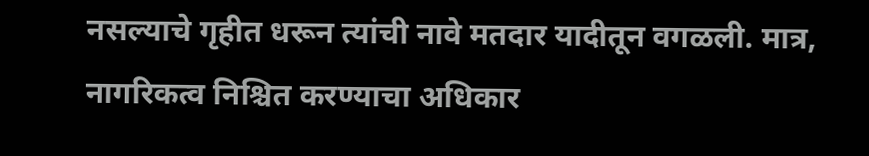नसल्याचे गृहीत धरून त्यांची नावे मतदार यादीतून वगळली. मात्र, नागरिकत्व निश्चित करण्याचा अधिकार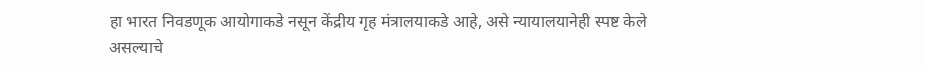हा भारत निवडणूक आयोगाकडे नसून केंद्रीय गृह मंत्रालयाकडे आहे, असे न्यायालयानेही स्पष्ट केले असल्याचे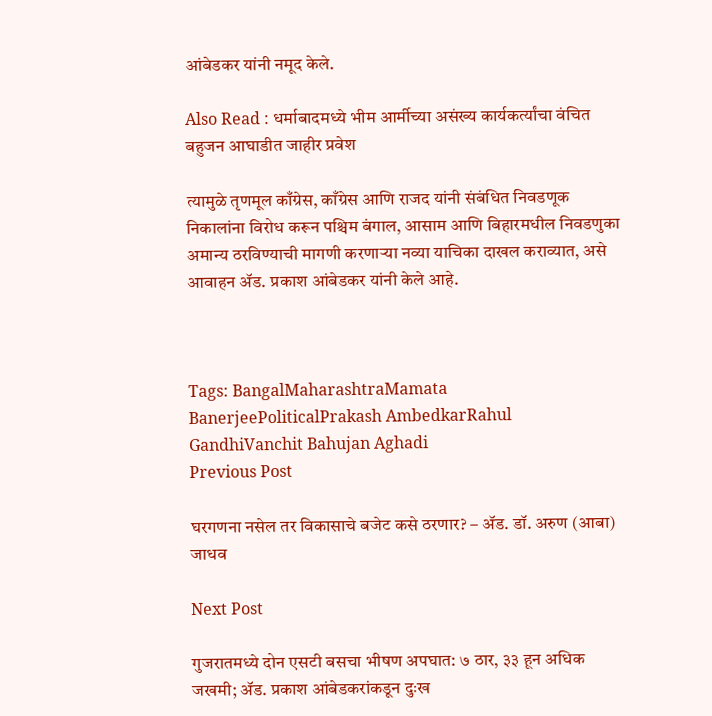आंबेडकर यांनी नमूद केले.

Also Read : धर्माबादमध्ये भीम आर्मीच्या असंख्य कार्यकर्त्यांचा वंचित बहुजन आघाडीत जाहीर प्रवेश

त्यामुळे तृणमूल काँग्रेस, काँग्रेस आणि राजद यांनी संबंधित निवडणूक निकालांना विरोध करून पश्चिम बंगाल, आसाम आणि बिहारमधील निवडणुका अमान्य ठरविण्याची मागणी करणाऱ्या नव्या याचिका दाखल कराव्यात, असे आवाहन ॲड. प्रकाश आंबेडकर यांनी केले आहे.



Tags: BangalMaharashtraMamata BanerjeePoliticalPrakash AmbedkarRahul GandhiVanchit Bahujan Aghadi
Previous Post

घरगणना नसेल तर विकासाचे बजेट कसे ठरणार? – ॲड. डॉ. अरुण (आबा) जाधव

Next Post

गुजरातमध्ये दोन एसटी बसचा भीषण अपघात: ७ ठार, ३३ हून अधिक जखमी; ॲड. प्रकाश आंबेडकरांकडून दुःख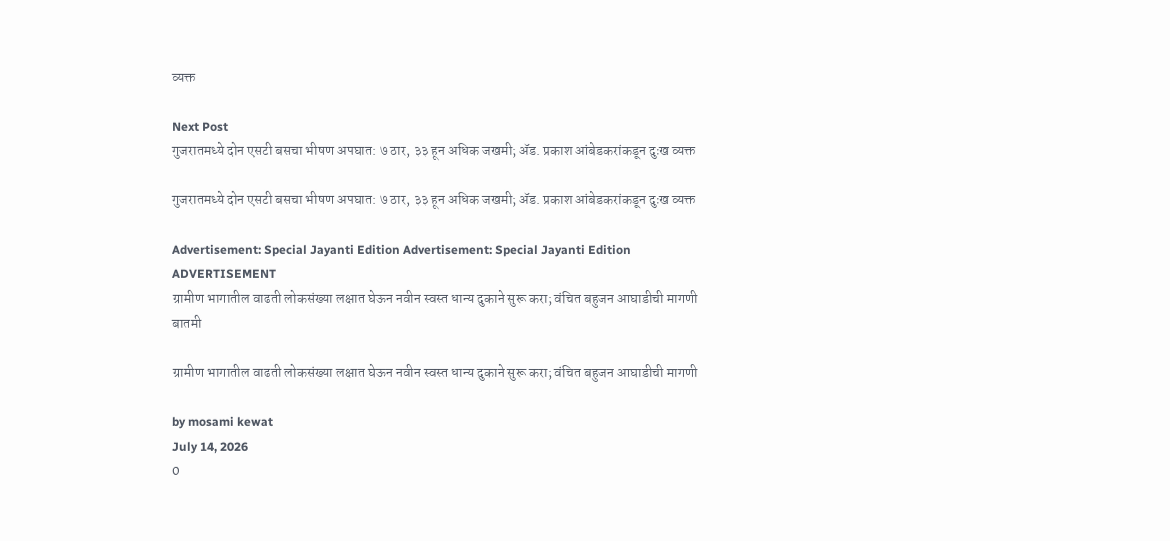व्यक्त

Next Post
गुजरातमध्ये दोन एसटी बसचा भीषण अपघात: ७ ठार, ३३ हून अधिक जखमी; ॲड. प्रकाश आंबेडकरांकडून दुःख व्यक्त

गुजरातमध्ये दोन एसटी बसचा भीषण अपघात: ७ ठार, ३३ हून अधिक जखमी; ॲड. प्रकाश आंबेडकरांकडून दुःख व्यक्त

Advertisement: Special Jayanti Edition Advertisement: Special Jayanti Edition
ADVERTISEMENT
ग्रामीण भागातील वाढती लोकसंख्या लक्षात घेऊन नवीन स्वस्त धान्य दुकाने सुरू करा; वंचित बहुजन आघाडीची मागणी
बातमी

ग्रामीण भागातील वाढती लोकसंख्या लक्षात घेऊन नवीन स्वस्त धान्य दुकाने सुरू करा; वंचित बहुजन आघाडीची मागणी

by mosami kewat
July 14, 2026
0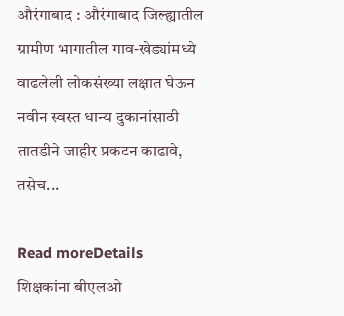औरंगाबाद : औरंगाबाद जिल्ह्यातील ग्रामीण भागातील गाव-खेड्यांमध्ये वाढलेली लोकसंख्या लक्षात घेऊन नवीन स्वस्त धान्य दुकानांसाठी तातडीने जाहीर प्रकटन काढावे, तसेच...

Read moreDetails
शिक्षकांना बीएलओ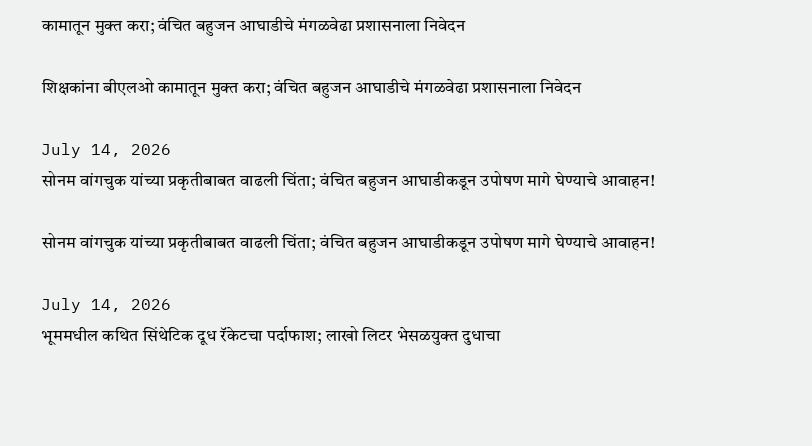कामातून मुक्त करा; वंचित बहुजन आघाडीचे मंगळवेढा प्रशासनाला निवेदन

शिक्षकांना बीएलओ कामातून मुक्त करा; वंचित बहुजन आघाडीचे मंगळवेढा प्रशासनाला निवेदन

July 14, 2026
सोनम वांगचुक यांच्या प्रकृतीबाबत वाढली चिंता; वंचित बहुजन आघाडीकडून उपोषण मागे घेण्याचे आवाहन!

सोनम वांगचुक यांच्या प्रकृतीबाबत वाढली चिंता; वंचित बहुजन आघाडीकडून उपोषण मागे घेण्याचे आवाहन!

July 14, 2026
भूममधील कथित सिंथेटिक दूध रॅकेटचा पर्दाफाश; लाखो लिटर भेसळयुक्त दुधाचा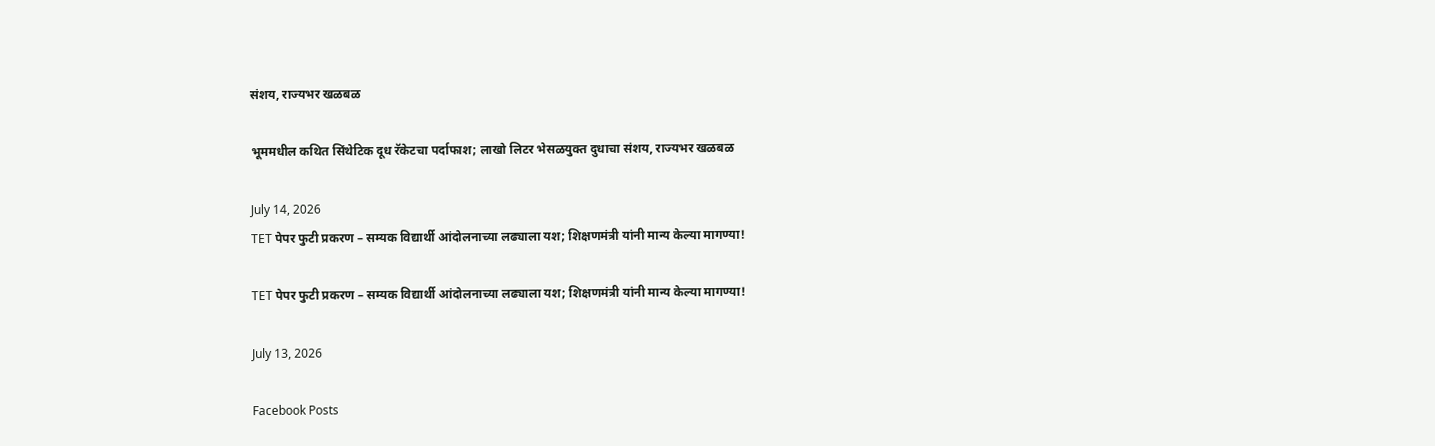संशय, राज्यभर खळबळ

भूममधील कथित सिंथेटिक दूध रॅकेटचा पर्दाफाश; लाखो लिटर भेसळयुक्त दुधाचा संशय, राज्यभर खळबळ

July 14, 2026
TET पेपर फुटी प्रकरण – सम्यक विद्यार्थी आंदोलनाच्या लढ्याला यश; शिक्षणमंत्री यांनी मान्य केल्या मागण्या!

TET पेपर फुटी प्रकरण – सम्यक विद्यार्थी आंदोलनाच्या लढ्याला यश; शिक्षणमंत्री यांनी मान्य केल्या मागण्या!

July 13, 2026

Facebook Posts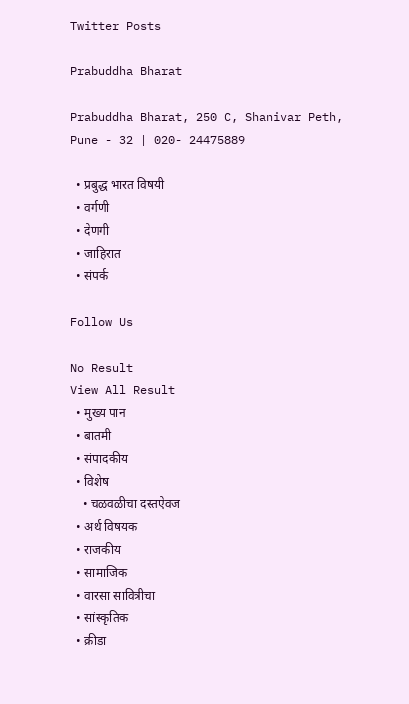Twitter Posts

Prabuddha Bharat

Prabuddha Bharat, 250 C, Shanivar Peth, Pune - 32 | 020- 24475889

  • प्रबुद्ध भारत विषयी
  • वर्गणी
  • देणगी
  • जाहिरात
  • संपर्क

Follow Us

No Result
View All Result
  • मुख्य पान
  • बातमी
  • संपादकीय
  • विशेष
    • चळवळीचा दस्तऐवज
  • अर्थ विषयक
  • राजकीय
  • सामाजिक
  • वारसा सावित्रीचा
  • सांस्कृतिक
  • क्रीडा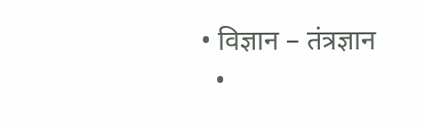• विज्ञान – तंत्रज्ञान
  •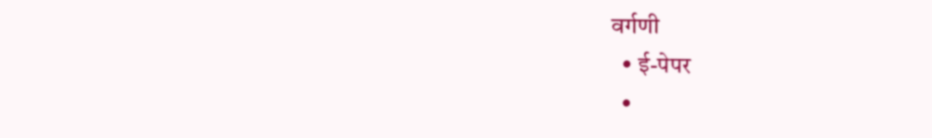वर्गणी
  • ई-पेपर
  •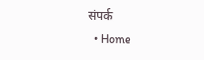संपर्क
  • Home